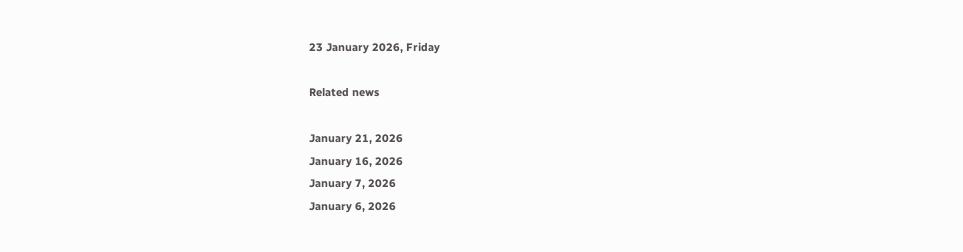23 January 2026, Friday

Related news

January 21, 2026
January 16, 2026
January 7, 2026
January 6, 2026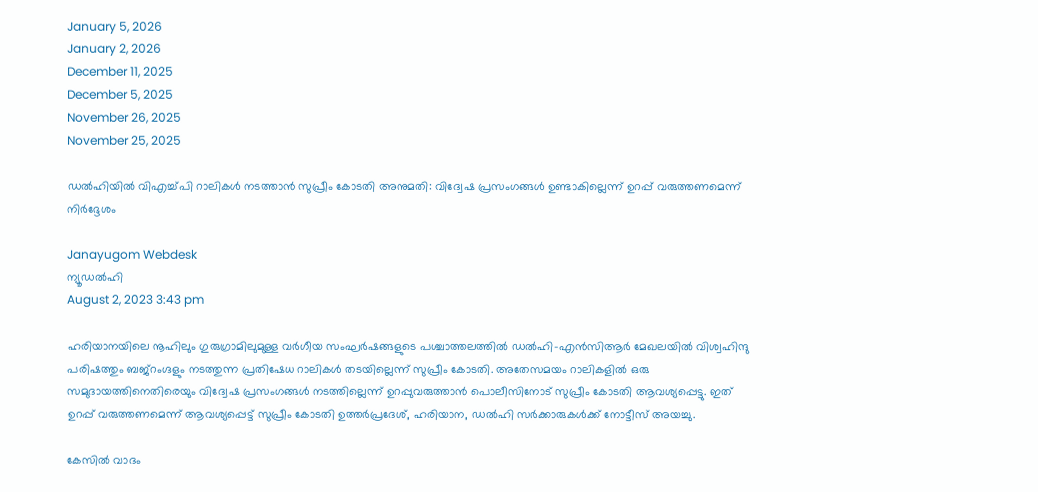January 5, 2026
January 2, 2026
December 11, 2025
December 5, 2025
November 26, 2025
November 25, 2025

ഡല്‍ഹിയില്‍ വിഎച്ച്പി റാലികള്‍ നടത്താന്‍ സുപ്രീം കോടതി അനുമതി: വിദ്വേഷ പ്രസംഗങ്ങള്‍ ഉണ്ടാകില്ലെന്ന് ഉറപ്പ് വരുത്തണമെന്ന് നിര്‍ദ്ദേശം

Janayugom Webdesk
ന്യൂഡല്‍ഹി
August 2, 2023 3:43 pm

ഹരിയാനയിലെ നൂഹിലും ഗുരുഗ്രാമിലുമുള്ള വർഗീയ സംഘർഷങ്ങളുടെ പശ്ചാത്തലത്തിൽ ഡൽഹി-എൻസിആർ മേഖലയിൽ വിശ്വഹിന്ദു പരിഷത്തും ബജ്‌റംഗ്ദളും നടത്തുന്ന പ്രതിഷേധ റാലികൾ തടയില്ലെന്ന് സുപ്രീം കോടതി. അതേസമയം റാലികളിൽ ഒരു സമുദായത്തിനെതിരെയും വിദ്വേഷ പ്രസംഗങ്ങൾ നടത്തില്ലെന്ന് ഉറപ്പുവരുത്താൻ പൊലീസിനോട് സുപ്രീം കോടതി ആവശ്യപ്പെട്ടു. ഇത് ഉറപ്പ് വരുത്തണമെന്ന് ആവശ്യപ്പെട്ട് സുപ്രീം കോടതി ഉത്തർപ്രദേശ്, ഹരിയാന, ഡൽഹി സർക്കാരുകൾക്ക് നോട്ടീസ് അയച്ചു.

കേസില്‍ വാദം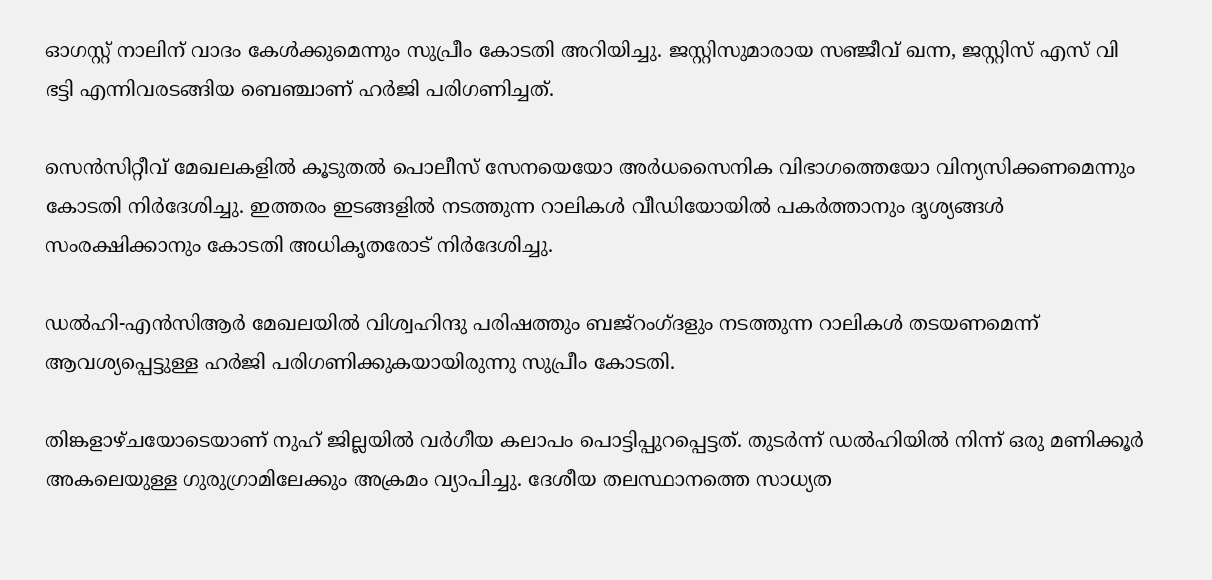ഓഗസ്റ്റ് നാലിന് വാദം കേള്‍ക്കുമെന്നും സുപ്രീം കോടതി അറിയിച്ചു. ജസ്റ്റിസുമാരായ സഞ്ജീവ് ഖന്ന, ജസ്റ്റിസ് എസ് വി ഭട്ടി എന്നിവരടങ്ങിയ ബെഞ്ചാണ് ഹര്‍ജി പരിഗണിച്ചത്.

സെൻസിറ്റീവ് മേഖലകളിൽ കൂടുതൽ പൊലീസ് സേനയെയോ അർധസൈനിക വിഭാഗത്തെയോ വിന്യസിക്കണമെന്നും കോടതി നിർദേശിച്ചു. ഇത്തരം ഇടങ്ങളില്‍ നടത്തുന്ന റാലികൾ വീഡിയോയിൽ പകർത്താനും ദൃശ്യങ്ങൾ സംരക്ഷിക്കാനും കോടതി അധികൃതരോട് നിർദേശിച്ചു.

ഡൽഹി-എൻസിആർ മേഖലയിൽ വിശ്വഹിന്ദു പരിഷത്തും ബജ്‌റംഗ്ദളും നടത്തുന്ന റാലികൾ തടയണമെന്ന് ആവശ്യപ്പെട്ടുള്ള ഹർജി പരിഗണിക്കുകയായിരുന്നു സുപ്രീം കോടതി.

തിങ്കളാഴ്ചയോടെയാണ് നുഹ് ജില്ലയിൽ വർഗീയ കലാപം പൊട്ടിപ്പുറപ്പെട്ടത്. തുടര്‍ന്ന് ഡൽഹിയിൽ നിന്ന് ഒരു മണിക്കൂർ അകലെയുള്ള ഗുരുഗ്രാമിലേക്കും അക്രമം വ്യാപിച്ചു. ദേശീയ തലസ്ഥാനത്തെ സാധ്യത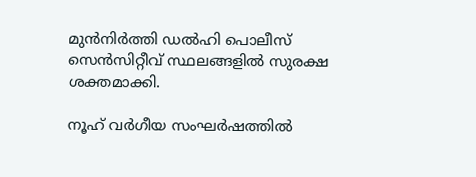മുന്‍നിര്‍ത്തി ഡൽഹി പൊലീസ് സെൻസിറ്റീവ് സ്ഥലങ്ങളിൽ സുരക്ഷ ശക്തമാക്കി.

നൂഹ് വർഗീയ സംഘർഷത്തിൽ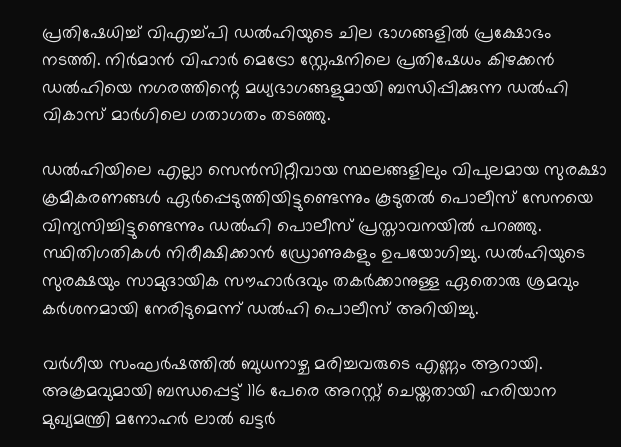പ്രതിഷേധിച്ച് വിഎച്ച്പി ഡൽഹിയുടെ ചില ഭാഗങ്ങളിൽ പ്രക്ഷോഭം നടത്തി. നിർമാൻ വിഹാർ മെട്രോ സ്റ്റേഷനിലെ പ്രതിഷേധം കിഴക്കൻ ഡൽഹിയെ നഗരത്തിന്റെ മധ്യഭാഗങ്ങളുമായി ബന്ധിപ്പിക്കുന്ന ഡൽഹി വികാസ് മാർഗിലെ ഗതാഗതം തടഞ്ഞു.

ഡൽഹിയിലെ എല്ലാ സെൻസിറ്റീവായ സ്ഥലങ്ങളിലും വിപുലമായ സുരക്ഷാ ക്രമീകരണങ്ങൾ ഏർപ്പെടുത്തിയിട്ടുണ്ടെന്നും കൂടുതൽ പൊലീസ് സേനയെ വിന്യസിച്ചിട്ടുണ്ടെന്നും ഡൽഹി പൊലീസ് പ്രസ്താവനയിൽ പറഞ്ഞു. സ്ഥിതിഗതികൾ നിരീക്ഷിക്കാൻ ഡ്രോണുകളും ഉപയോഗിച്ചു. ഡൽഹിയുടെ സുരക്ഷയും സാമുദായിക സൗഹാർദവും തകർക്കാനുള്ള ഏതൊരു ശ്രമവും കർശനമായി നേരിടുമെന്ന് ഡൽഹി പൊലീസ് അറിയിച്ചു.

വർഗീയ സംഘർഷത്തിൽ ബുധനാഴ്ച മരിച്ചവരുടെ എണ്ണം ആറായി. അക്രമവുമായി ബന്ധപ്പെട്ട് 116 പേരെ അറസ്റ്റ് ചെയ്തതായി ഹരിയാന മുഖ്യമന്ത്രി മനോഹർ ലാൽ ഖട്ടർ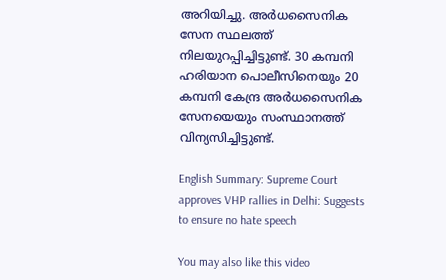അറിയിച്ചു. അർധസൈനിക സേന സ്ഥലത്ത് നിലയുറപ്പിച്ചിട്ടുണ്ട്. 30 കമ്പനി ഹരിയാന പൊലീസിനെയും 20 കമ്പനി കേന്ദ്ര അർധസൈനിക സേനയെയും സംസ്ഥാനത്ത് വിന്യസിച്ചിട്ടുണ്ട്.

English Summary: Supreme Court approves VHP rallies in Delhi: Suggests to ensure no hate speech

You may also like this video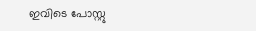ഇവിടെ പോസ്റ്റു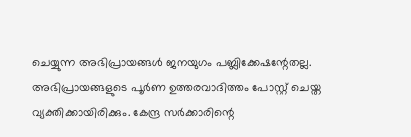ചെയ്യുന്ന അഭിപ്രായങ്ങള്‍ ജനയുഗം പബ്ലിക്കേഷന്റേതല്ല. അഭിപ്രായങ്ങളുടെ പൂര്‍ണ ഉത്തരവാദിത്തം പോസ്റ്റ് ചെയ്ത വ്യക്തിക്കായിരിക്കും. കേന്ദ്ര സര്‍ക്കാരിന്റെ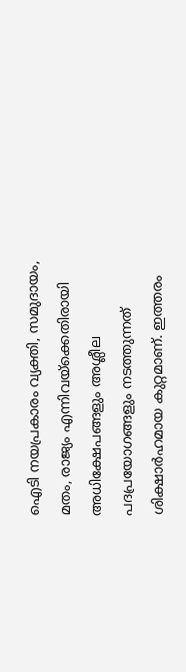ഐടി നയപ്രകാരം വ്യക്തി, സമുദായം, മതം, രാജ്യം എന്നിവയ്‌ക്കെതിരായി അധിക്ഷേപങ്ങളും അശ്ലീല പദപ്രയോഗങ്ങളും നടത്തുന്നത് ശിക്ഷാര്‍ഹമായ കുറ്റമാണ്. ഇത്തരം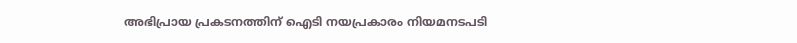അഭിപ്രായ പ്രകടനത്തിന് ഐടി നയപ്രകാരം നിയമനടപടി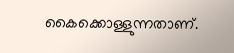കൈക്കൊള്ളുന്നതാണ്.